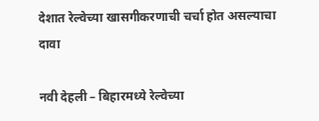देशात रेल्वेच्या खासगीकरणाची चर्चा होत असल्याचा दावा

नवी देहली – बिहारमध्ये रेल्वेच्या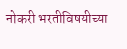नोकरी भरतीविषयीच्या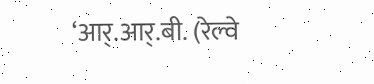‘आर्.आर्.बी. (रेल्वे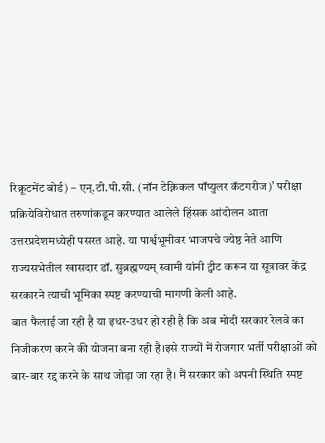रिक्रूटमेंट बोर्ड) – एन्.टी.पी.सी. (नॉन टेक्निकल पॉप्युलर कॅटगरीज)’ परीक्षा प्रक्रियेविरोधात तरुणांकडून करण्यात आलेले हिंसक आंदोलन आता उत्तरप्रदेशमध्येही पसरत आहे. या पार्श्वभूमीवर भाजपचे ज्येष्ठ नेते आणि राज्यसभेतील खासदार डॉ. सुब्रह्मण्यम् स्वामी यांनी ट्वीट करून या सूत्रावर केंद्र सरकारने त्याची भूमिका स्पष्ट करण्याची मागणी केली आहे.
बात फैलाई जा रही है या इधर-उधर हो रही है कि अब मोदी सरकार रेलवे का निजीकरण करने की योजना बना रही है।इसे राज्यों में रोजगार भर्ती परीक्षाओं को बार-बार रद्द करने के साथ जोड़ा जा रहा है। मैं सरकार को अपनी स्थिति स्पष्ट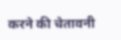करने की चेतावनी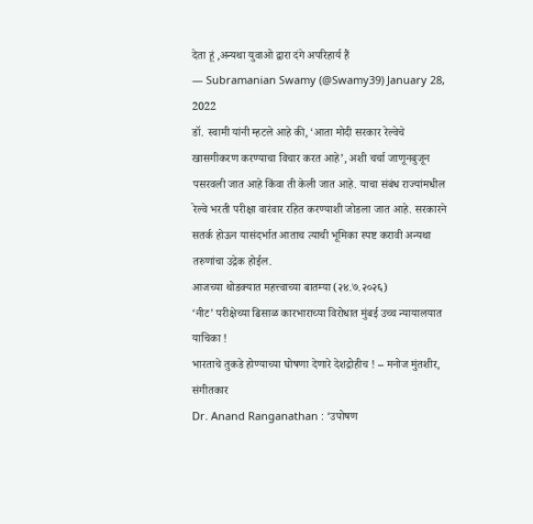देता हूं ,अन्यथा युवाओ द्वारा दंगे अपरिहार्य हैं
— Subramanian Swamy (@Swamy39) January 28, 2022
डॉ. स्वामी यांनी म्हटले आहे की, ‘आता मोदी सरकार रेल्वेचे खासगीकरण करण्याचा विचार करत आहे’, अशी चर्चा जाणूनबुजून पसरवली जात आहे किंवा ती केली जात आहे. याचा संबंध राज्यांमधील रेल्वे भरती परीक्षा वारंवार रहित करण्याशी जोडला जात आहे. सरकारने सतर्क होऊन यासंदर्भात आताच त्याची भूमिका स्पष्ट करावी अन्यथा तरुणांचा उद्रेक होईल.
आजच्या थोडक्यात महत्त्वाच्या बातम्या (२४.७.२०२६)
‘नीट’ परीक्षेच्या ढिसाळ कारभाराच्या विरोधात मुंबई उच्च न्यायालयात याचिका !
भारताचे तुकडे होण्याच्या घोषणा देणारे देशद्रोहीच ! – मनोज मुंतशीर, संगीतकार
Dr. Anand Ranganathan : ‘उपोषण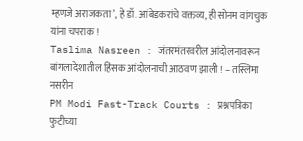म्हणजे अराजकता’, हे डॉ. आंबेडकरांचे वक्तव्य, ही सोनम वांगचुक यांना चपराक !
Taslima Nasreen : जंतरमंतरवरील आंदोलनावरून बांगलादेशातील हिंसक आंदोलनाची आठवण झाली ! – तस्लिमा नसरीन
PM Modi Fast-Track Courts : प्रश्नपत्रिका फुटीच्या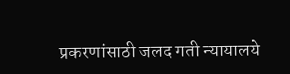प्रकरणांसाठी जलद गती न्यायालये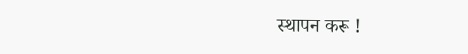स्थापन करू !